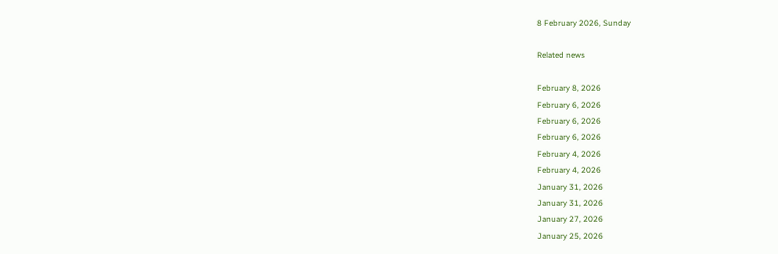8 February 2026, Sunday

Related news

February 8, 2026
February 6, 2026
February 6, 2026
February 6, 2026
February 4, 2026
February 4, 2026
January 31, 2026
January 31, 2026
January 27, 2026
January 25, 2026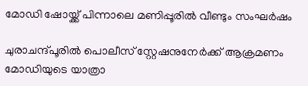മോഡി ഷോയ്ക്ക് പിന്നാലെ മണിപ്പൂരില്‍ വീണ്ടും സംഘര്‍ഷം

ചുരാചന്ദ്പൂരില്‍ പൊലീസ് സ്റ്റേഷനുനേര്‍ക്ക് ആക്രമണം
മോഡിയുടെ യാത്രാ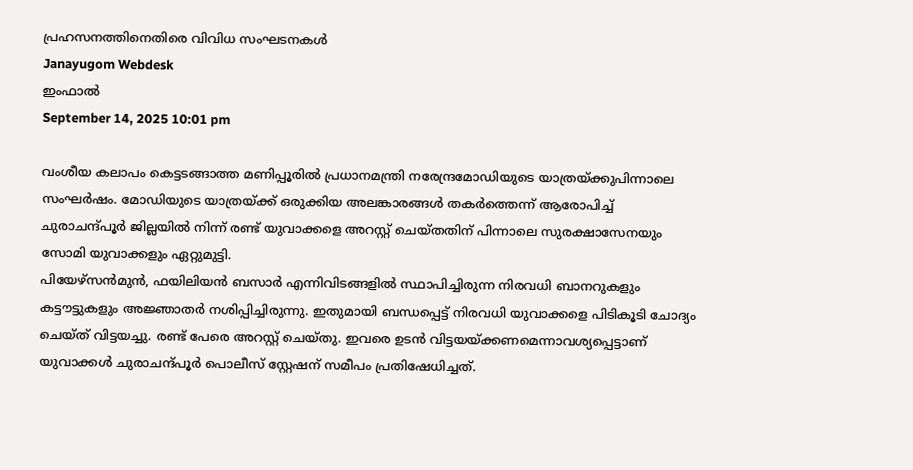പ്രഹസനത്തിനെതിരെ വിവിധ സംഘടനകള്‍
Janayugom Webdesk
ഇംഫാല്‍
September 14, 2025 10:01 pm

വംശീയ കലാപം കെട്ടടങ്ങാത്ത മണിപ്പൂരില്‍ പ്രധാനമന്ത്രി നരേന്ദ്രമോഡിയുടെ യാത്രയ്ക്കുപിന്നാലെ സംഘര്‍ഷം. മോഡിയുടെ യാത്രയ്ക്ക് ഒരുക്കിയ അലങ്കാരങ്ങള്‍ തകര്‍ത്തെന്ന് ആരോപിച്ച് ചുരാചന്ദ്പൂര്‍ ജില്ലയില്‍ നിന്ന് രണ്ട് യുവാക്കളെ അറസ്റ്റ് ചെയ്തതിന് പിന്നാലെ സുരക്ഷാസേനയും സോമി യുവാക്കളും ഏറ്റുമുട്ടി.
പിയേഴ്സന്‍മുന്‍, ഫയിലിയന്‍ ബസാര്‍ എന്നിവിടങ്ങളില്‍ സ്ഥാപിച്ചിരുന്ന നിരവധി ബാനറുകളും കട്ടൗട്ടുകളും അജ്ഞാതര്‍ നശിപ്പിച്ചിരുന്നു. ഇതുമായി ബന്ധപ്പെട്ട് നിരവധി യുവാക്കളെ പിടികൂടി ചോദ്യം ചെയ്ത് വിട്ടയച്ചു. രണ്ട് പേരെ അറസ്റ്റ് ചെയ്തു. ഇവരെ ഉടന്‍ വിട്ടയയ്ക്കണമെന്നാവശ്യപ്പെട്ടാണ് യുവാക്കള്‍ ചുരാചന്ദ്പൂര്‍ പൊലീസ് സ്റ്റേഷന് സമീപം പ്രതിഷേധിച്ചത്.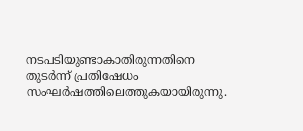നടപടിയുണ്ടാകാതിരുന്നതിനെ തുടര്‍ന്ന് പ്രതിഷേധം സംഘര്‍ഷത്തിലെത്തുകയായിരുന്നു.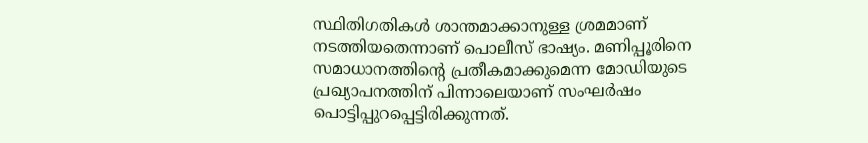സ്ഥിതിഗതികള്‍ ശാന്തമാക്കാനുള്ള ശ്രമമാണ് നടത്തിയതെന്നാണ് പൊലീസ് ഭാഷ്യം. മണിപ്പൂരിനെ സമാധാനത്തിന്റെ പ്രതീകമാക്കുമെന്ന മോഡിയുടെ പ്രഖ്യാപനത്തിന് പിന്നാലെയാണ് സംഘര്‍ഷം പൊട്ടിപ്പുറപ്പെട്ടിരിക്കുന്നത്.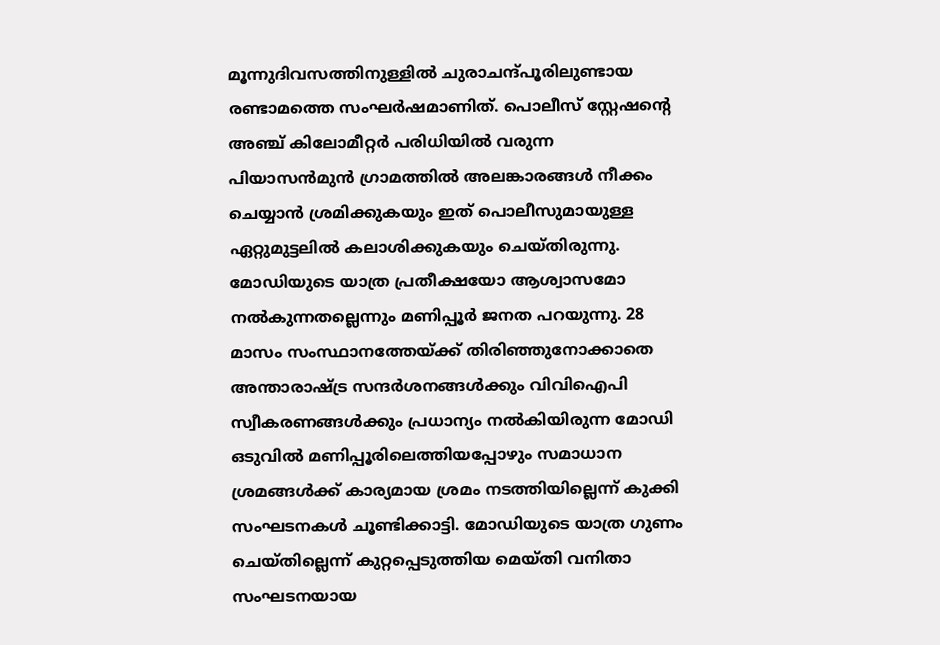മൂന്നുദിവസത്തിനുള്ളില്‍ ചുരാചന്ദ്പൂരിലുണ്ടായ രണ്ടാമത്തെ സംഘര്‍ഷമാണിത്. പൊലീസ് സ്റ്റേഷന്റെ അഞ്ച് കിലോമീറ്റര്‍ പരിധിയില്‍ വരുന്ന പിയാസന്‍മുന്‍ ഗ്രാമത്തില്‍ അലങ്കാരങ്ങള്‍ നീക്കം ചെയ്യാന്‍ ശ്രമിക്കുകയും ഇത് പൊലീസുമായുള്ള ഏറ്റുമുട്ടലില്‍ കലാശിക്കുകയും ചെയ്തിരുന്നു.
മോഡിയുടെ യാത്ര പ്രതീക്ഷയോ ആശ്വാസമോ നൽകുന്നതല്ലെന്നും മണിപ്പൂർ ജനത പറയുന്നു. 28 മാസം സംസ്ഥാനത്തേയ്ക്ക് തിരിഞ്ഞുനോക്കാതെ അന്താരാഷ്ട്ര സന്ദര്‍ശനങ്ങള്‍ക്കും വിവിഐപി സ്വീകരണങ്ങള്‍ക്കും പ്രധാന്യം നല്‍കിയിരുന്ന മോഡി ഒടുവില്‍ മണിപ്പൂരിലെത്തിയപ്പോഴും സമാധാന ശ്രമങ്ങള്‍ക്ക് കാര്യമായ ശ്രമം നടത്തിയില്ലെന്ന് കുക്കി സംഘടനകള്‍ ചൂണ്ടിക്കാട്ടി. മോഡിയുടെ യാത്ര ഗുണം ചെയ്തില്ലെന്ന് കുറ്റപ്പെടുത്തിയ മെയ്തി വനിതാ സംഘടനയായ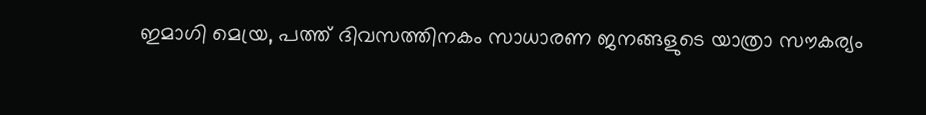ഇമാഗി മെയ്ര, പത്ത് ദിവസത്തിനകം സാധാരണ ജനങ്ങളുടെ യാത്രാ സൗകര്യം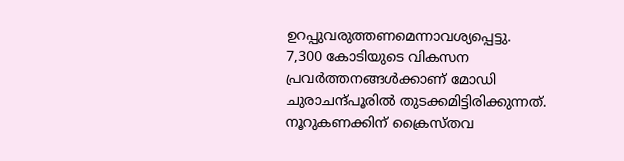ഉറപ്പുവരുത്തണമെന്നാവശ്യപ്പെട്ടു.
7,300 കോടിയുടെ വികസന പ്രവര്‍ത്തനങ്ങള്‍ക്കാണ് മോഡി ചുരാചന്ദ്പൂരില്‍ തുടക്കമിട്ടിരിക്കുന്നത്. നൂറുകണക്കിന് ക്രൈസ്തവ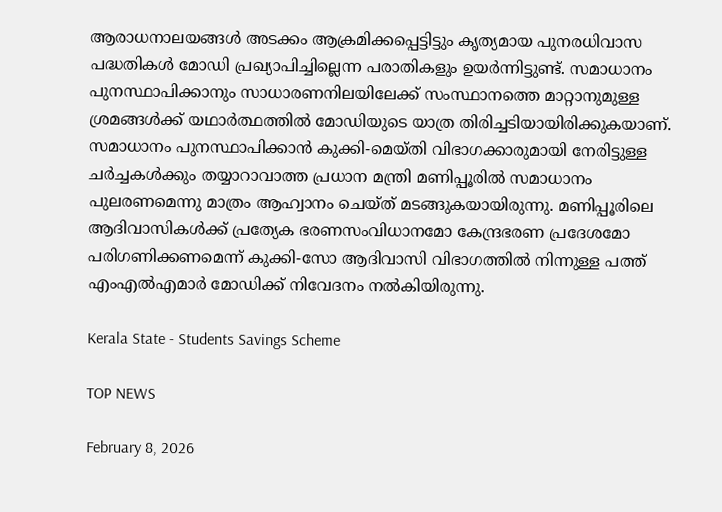ആരാധനാലയങ്ങൾ അടക്കം ആക്രമിക്കപ്പെട്ടിട്ടും കൃത്യമായ പുനരധിവാസ പദ്ധതികൾ മോഡി പ്രഖ്യാപിച്ചില്ലെന്ന പരാതികളും ഉയർന്നിട്ടുണ്ട്. സമാധാനം പുനസ്ഥാപിക്കാനും സാധാരണനിലയിലേക്ക് സംസ്ഥാനത്തെ മാറ്റാനുമുള്ള ശ്രമങ്ങള്‍ക്ക് യഥാര്‍ത്ഥത്തില്‍ മോഡിയുടെ യാത്ര തിരിച്ചടിയായിരിക്കുകയാണ്.
സമാധാനം പുനസ്ഥാപിക്കാന്‍ കുക്കി-മെയ്തി വിഭാഗക്കാരുമായി നേരിട്ടുള്ള ചര്‍ച്ചകള്‍ക്കും തയ്യാറാവാത്ത പ്രധാന മന്ത്രി മണിപ്പൂരില്‍ സമാധാനം പുലരണമെന്നു മാത്രം ആഹ്വാനം ചെയ്ത് മടങ്ങുകയായിരുന്നു. മണിപ്പൂരിലെ ആദിവാസികള്‍ക്ക് പ്രത്യേക ഭരണസംവിധാനമോ കേന്ദ്രഭരണ പ്രദേശമോ പരിഗണിക്കണമെന്ന് കുക്കി-സോ ആദിവാസി വിഭാഗത്തില്‍ നിന്നുള്ള പത്ത് എംഎല്‍എമാര്‍ മോഡിക്ക് നിവേദനം നല്‍കിയിരുന്നു.

Kerala State - Students Savings Scheme

TOP NEWS

February 8, 2026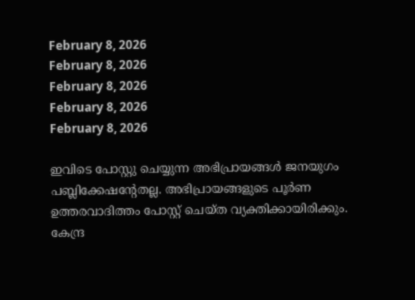February 8, 2026
February 8, 2026
February 8, 2026
February 8, 2026
February 8, 2026

ഇവിടെ പോസ്റ്റു ചെയ്യുന്ന അഭിപ്രായങ്ങള്‍ ജനയുഗം പബ്ലിക്കേഷന്റേതല്ല. അഭിപ്രായങ്ങളുടെ പൂര്‍ണ ഉത്തരവാദിത്തം പോസ്റ്റ് ചെയ്ത വ്യക്തിക്കായിരിക്കും. കേന്ദ്ര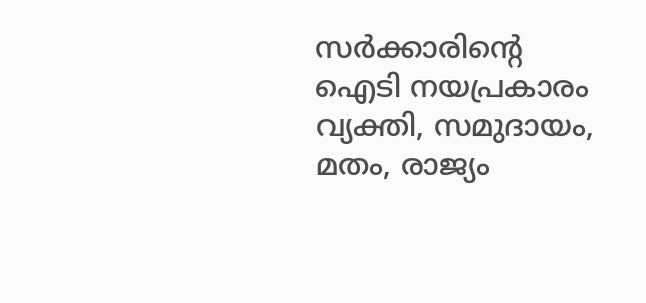സര്‍ക്കാരിന്റെ ഐടി നയപ്രകാരം വ്യക്തി, സമുദായം, മതം, രാജ്യം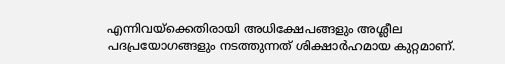എന്നിവയ്‌ക്കെതിരായി അധിക്ഷേപങ്ങളും അശ്ലീല പദപ്രയോഗങ്ങളും നടത്തുന്നത് ശിക്ഷാര്‍ഹമായ കുറ്റമാണ്.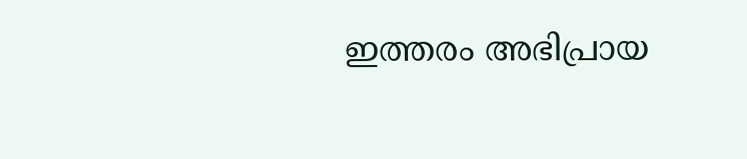ഇത്തരം അഭിപ്രായ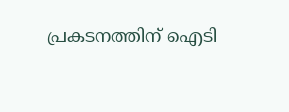പ്രകടനത്തിന് ഐടി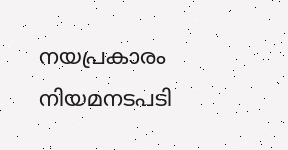നയപ്രകാരം നിയമനടപടി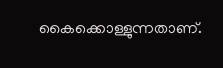കൈക്കൊള്ളുന്നതാണ്.